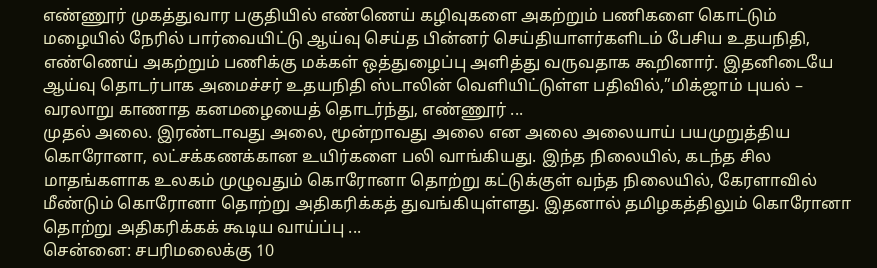எண்ணூர் முகத்துவார பகுதியில் எண்ணெய் கழிவுகளை அகற்றும் பணிகளை கொட்டும் மழையில் நேரில் பார்வையிட்டு ஆய்வு செய்த பின்னர் செய்தியாளர்களிடம் பேசிய உதயநிதி, எண்ணெய் அகற்றும் பணிக்கு மக்கள் ஒத்துழைப்பு அளித்து வருவதாக கூறினார். இதனிடையே ஆய்வு தொடர்பாக அமைச்சர் உதயநிதி ஸ்டாலின் வெளியிட்டுள்ள பதிவில்,”மிக்ஜாம் புயல் – வரலாறு காணாத கனமழையைத் தொடர்ந்து, எண்ணூர் ...
முதல் அலை. இரண்டாவது அலை, மூன்றாவது அலை என அலை அலையாய் பயமுறுத்திய கொரோனா, லட்சக்கணக்கான உயிர்களை பலி வாங்கியது. இந்த நிலையில், கடந்த சில மாதங்களாக உலகம் முழுவதும் கொரோனா தொற்று கட்டுக்குள் வந்த நிலையில், கேரளாவில் மீண்டும் கொரோனா தொற்று அதிகரிக்கத் துவங்கியுள்ளது. இதனால் தமிழகத்திலும் கொரோனா தொற்று அதிகரிக்கக் கூடிய வாய்ப்பு ...
சென்னை: சபரிமலைக்கு 10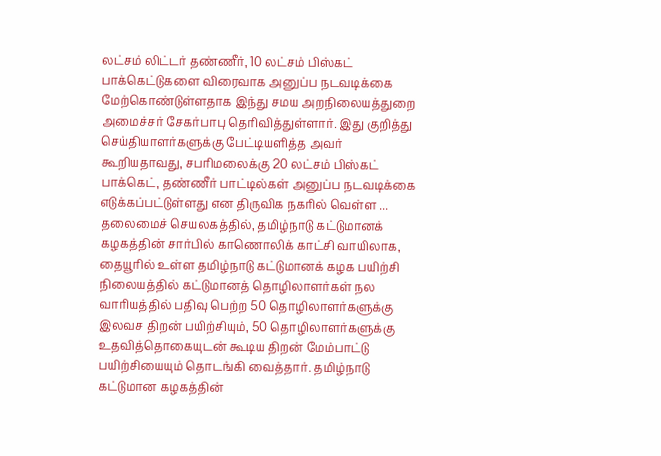லட்சம் லிட்டர் தண்ணீர், 10 லட்சம் பிஸ்கட் பாக்கெட்டுகளை விரைவாக அனுப்ப நடவடிக்கை மேற்கொண்டுள்ளதாக இந்து சமய அறநிலையத்துறை அமைச்சர் சேகர்பாபு தெரிவித்துள்ளார். இது குறித்து செய்தியாளர்களுக்கு பேட்டியளித்த அவர் கூறியதாவது, சபரிமலைக்கு 20 லட்சம் பிஸ்கட் பாக்கெட், தண்ணீர் பாட்டில்கள் அனுப்ப நடவடிக்கை எடுக்கப்பட்டுள்ளது என திருவிக நகரில் வெள்ள ...
தலைமைச் செயலகத்தில், தமிழ்நாடு கட்டுமானக் கழகத்தின் சார்பில் காணொலிக் காட்சி வாயிலாக, தையூரில் உள்ள தமிழ்நாடு கட்டுமானக் கழக பயிற்சி நிலையத்தில் கட்டுமானத் தொழிலாளர்கள் நல வாரியத்தில் பதிவு பெற்ற 50 தொழிலாளர்களுக்கு இலவச திறன் பயிற்சியும், 50 தொழிலாளர்களுக்கு உதவித்தொகையுடன் கூடிய திறன் மேம்பாட்டு பயிற்சியையும் தொடங்கி வைத்தார். தமிழ்நாடு கட்டுமான கழகத்தின்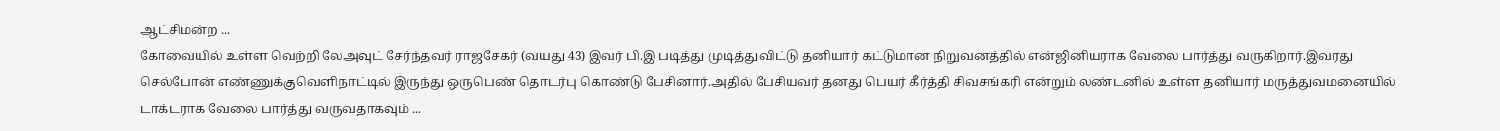ஆட்சிமன்ற ...
கோவையில் உள்ள வெற்றி லேஅவுட் சேர்ந்தவர் ராஜசேகர் (வயது 43) இவர் பி.இ படித்து முடித்துவிட்டு தனியார் கட்டுமான நிறுவனத்தில் என்ஜினியராக வேலை பார்த்து வருகிறார்.இவரது செல்போன் எண்ணுக்குவெளிநாட்டில் இருந்து ஒருபெண் தொடர்பு கொண்டு பேசினார்.அதில் பேசியவர் தனது பெயர் கீர்த்தி சிவசங்கரி என்றும் லண்டனில் உள்ள தனியார் மருத்துவமனையில் டாக்டராக வேலை பார்த்து வருவதாகவும் ...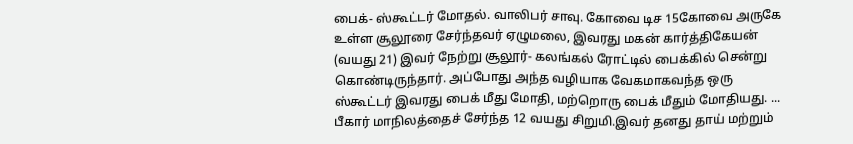பைக்- ஸ்கூட்டர் மோதல். வாலிபர் சாவு. கோவை டிச 15கோவை அருகே உள்ள சூலூரை சேர்ந்தவர் ஏழுமலை, இவரது மகன் கார்த்திகேயன் (வயது 21) இவர் நேற்று சூலூர்- கலங்கல் ரோட்டில் பைக்கில் சென்று கொண்டிருந்தார். அப்போது அந்த வழியாக வேகமாகவந்த ஒரு ஸ்கூட்டர் இவரது பைக் மீது மோதி, மற்றொரு பைக் மீதும் மோதியது. ...
பீகார் மாநிலத்தைச் சேர்ந்த 12 வயது சிறுமி.இவர் தனது தாய் மற்றும்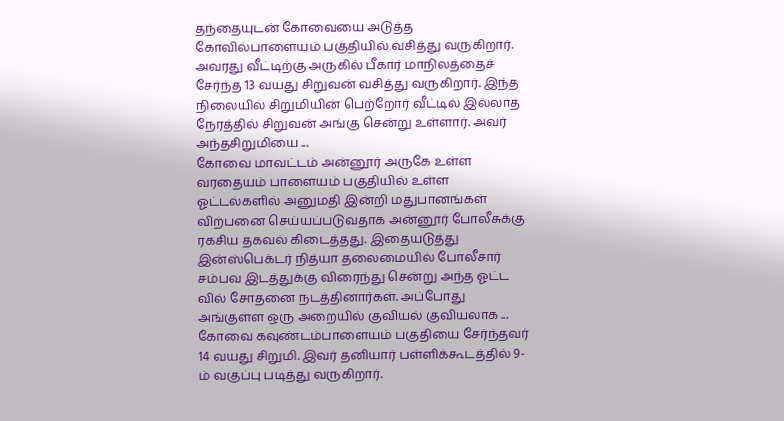தந்தையுடன் கோவையை அடுத்த கோவில்பாளையம் பகுதியில் வசித்து வருகிறார். அவரது வீட்டிற்கு அருகில் பீகார் மாநிலத்தைச் சேர்ந்த 13 வயது சிறுவன் வசித்து வருகிறார். இந்த நிலையில் சிறுமியின் பெற்றோர் வீட்டில் இல்லாத நேரத்தில் சிறுவன் அங்கு சென்று உள்ளார். அவர் அந்தசிறுமியை ...
கோவை மாவட்டம் அன்னூர் அருகே உள்ள வரதையம் பாளையம் பகுதியில் உள்ள ஓட்டல்களில் அனுமதி இன்றி மதுபானங்கள் விற்பனை செய்யப்படுவதாக அன்னூர் போலீசுக்கு ரகசிய தகவல் கிடைத்தது. இதையடுத்து இன்ஸ்பெக்டர் நித்யா தலைமையில் போலீசார் சம்பவ இடத்துக்கு விரைந்து சென்று அந்த ஓட்ட வில் சோதனை நடத்தினார்கள். அப்போது அங்குள்ள ஒரு அறையில் குவியல் குவியலாக ...
கோவை கவுண்டம்பாளையம் பகுதியை சேர்ந்தவர் 14 வயது சிறுமி. இவர் தனியார் பள்ளிக்கூடத்தில் 9-ம் வகுப்பு படித்து வருகிறார்.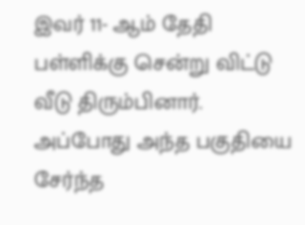இவர் 11- ஆம் தேதி பள்ளிக்கு சென்று விட்டு வீடு திரும்பினார். அப்போது அந்த பகுதியை சேர்ந்த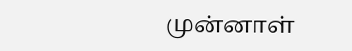முன்னாள்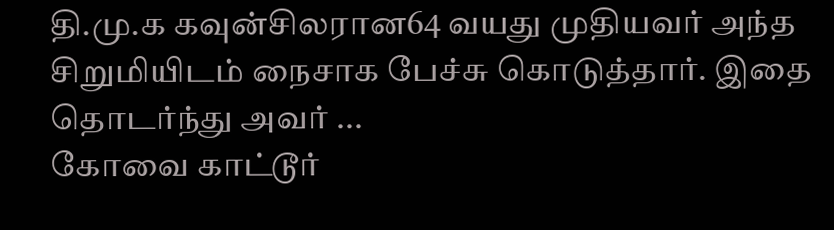தி.மு.க கவுன்சிலரான64 வயது முதியவர் அந்த சிறுமியிடம் நைசாக பேச்சு கொடுத்தார். இதை தொடர்ந்து அவர் ...
கோவை காட்டூர்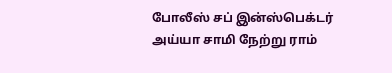போலீஸ் சப் இன்ஸ்பெக்டர் அய்யா சாமி நேற்று ராம்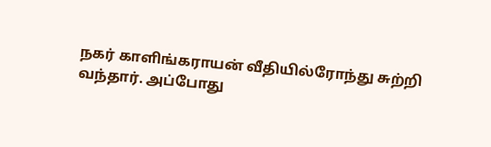நகர் காளிங்கராயன் வீதியில்ரோந்து சுற்றி வந்தார். அப்போது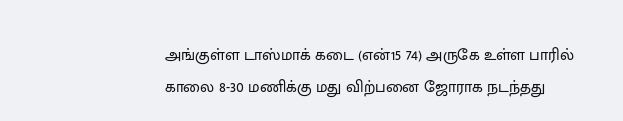அங்குள்ள டாஸ்மாக் கடை (என்15 74) அருகே உள்ள பாரில் காலை 8-30 மணிக்கு மது விற்பனை ஜோராக நடந்தது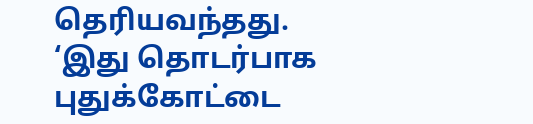தெரியவந்தது. ‘இது தொடர்பாக புதுக்கோட்டை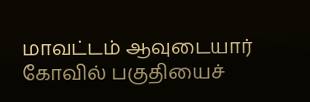மாவட்டம் ஆவுடையார் கோவில் பகுதியைச்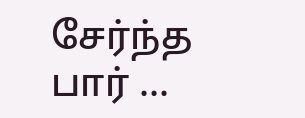சேர்ந்த பார் ...